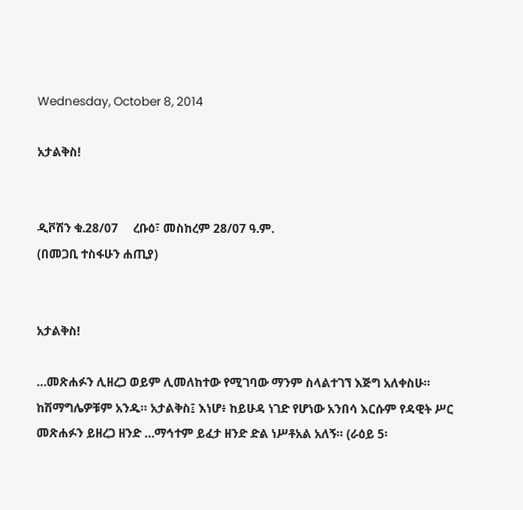Wednesday, October 8, 2014

አታልቅስ!


ዲቮሽን ቁ.28/07     ረቡዕ፣ መስከረም 28/07 ዓ.ም.
(በመጋቢ ተስፋሁን ሐጢያ)


አታልቅስ!

…መጽሐፉን ሊዘረጋ ወይም ሊመለከተው የሚገባው ማንም ስላልተገኘ እጅግ አለቀስሁ። ከሽማግሌዎቹም አንዱ። አታልቅስ፤ እነሆ፥ ከይሁዳ ነገድ የሆነው አንበሳ እርሱም የዳዊት ሥር መጽሐፉን ይዘረጋ ዘንድ …ማኅተም ይፈታ ዘንድ ድል ነሥቶአል አለኝ። (ራዕይ 5፡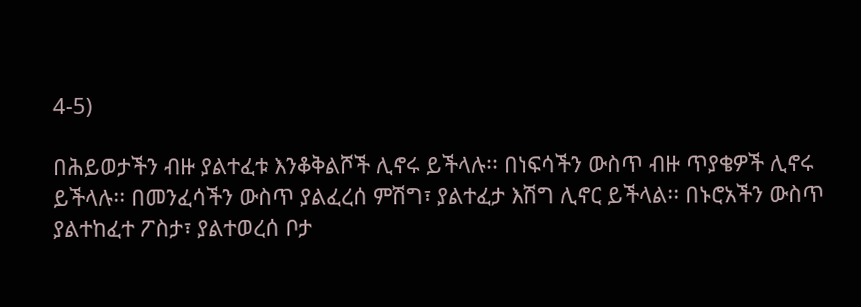4-5)

በሕይወታችን ብዙ ያልተፈቱ እንቆቅልሾች ሊኖሩ ይችላሉ፡፡ በነፍሳችን ውስጥ ብዙ ጥያቄዎች ሊኖሩ ይችላሉ፡፡ በመንፈሳችን ውስጥ ያልፈረሰ ምሽግ፣ ያልተፈታ እሽግ ሊኖር ይችላል፡፡ በኑሮአችን ውስጥ ያልተከፈተ ፖስታ፣ ያልተወረሰ ቦታ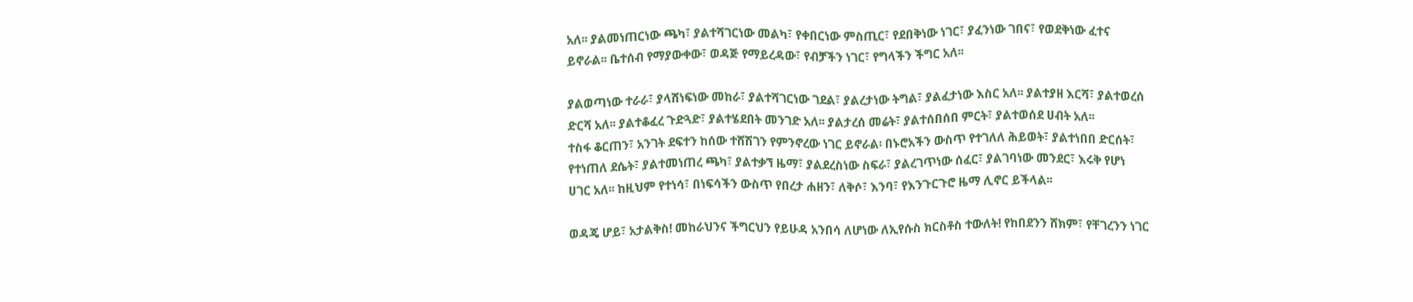አለ፡፡ ያልመነጠርነው ጫካ፣ ያልተሻገርነው መልካ፣ የቀበርነው ምስጢር፣ የደበቅነው ነገር፣ ያፈንነው ገበና፣ የወደቅነው ፈተና ይኖራል፡፡ ቤተሰብ የማያውቀው፣ ወዳጅ የማይረዳው፣ የብቻችን ነገር፣ የግላችን ችግር አለ፡፡

ያልወጣነው ተራራ፣ ያላሸነፍነው መከራ፣ ያልተሻገርነው ገደል፣ ያልረታነው ትግል፣ ያልፈታነው እስር አለ፡፡ ያልተያዘ እርሻ፣ ያልተወረሰ ድርሻ አለ፡፡ ያልተቆፈረ ጉድጓድ፣ ያልተሄደበት መንገድ አለ፡፡ ያልታረሰ መሬት፣ ያልተሰበሰበ ምርት፣ ያልተወሰደ ሀብት አለ፡፡
ተስፋ ቆርጠን፣ አንገት ደፍተን ከሰው ተሸሽገን የምንኖረው ነገር ይኖራል፡ በኑሮአችን ውስጥ የተገለለ ሕይወት፣ ያልተነበበ ድርሰት፣ የተነጠለ ደሴት፣ ያልተመነጠረ ጫካ፣ ያልተቃኘ ዜማ፣ ያልደረስነው ስፍራ፣ ያልረገጥነው ሰፈር፣ ያልገባነው መንደር፣ እሩቅ የሆነ ሀገር አለ፡፡ ከዚህም የተነሳ፣ በነፍሳችን ውስጥ የበረታ ሐዘን፣ ለቅሶ፣ እንባ፣ የእንጉርጉሮ ዜማ ሊኖር ይችላል፡፡

ወዳጄ ሆይ፣ አታልቅስ! መከራህንና ችግርህን የይሁዳ አንበሳ ለሆነው ለኢየሱስ ክርስቶስ ተውለት! የከበደንን ሸክም፣ የቸገረንን ነገር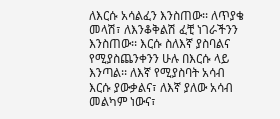ለእርሱ አሳልፈን እንስጠው፡፡ ለጥያቄ መላሽ፣ ለእንቆቅልሽ ፈቺ ነገራችንን እንስጠው፡፡ እርሱ ስለእኛ ያስባልና የሚያስጨንቀንን ሁሉ በእርሱ ላይ እንጣል፡፡ ለእኛ የሚያስባት አሳብ እርሱ ያውቃልና፣ ለእኛ ያለው አሳብ መልካም ነውና፣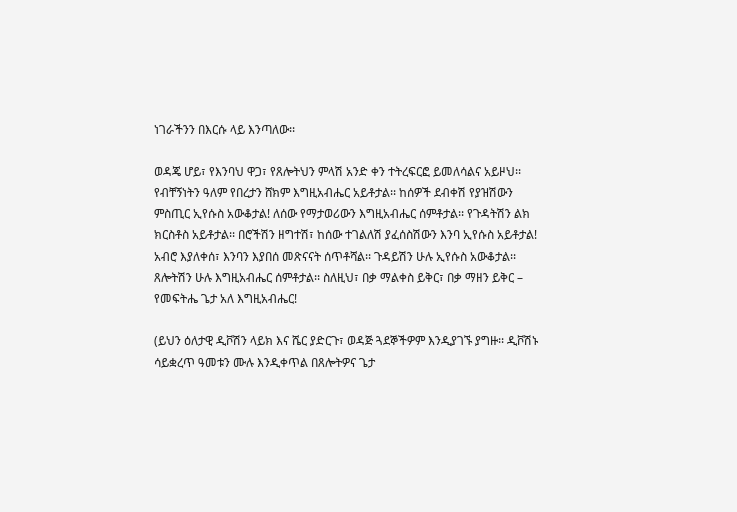ነገራችንን በእርሱ ላይ እንጣለው፡፡

ወዳጄ ሆይ፣ የእንባህ ዋጋ፣ የጸሎትህን ምላሽ አንድ ቀን ተትረፍርፎ ይመለሳልና አይዞህ፡፡ የብቸኝነትን ዓለም የበረታን ሸክም እግዚአብሔር አይቶታል፡፡ ከሰዎች ደብቀሽ የያዝሽውን ምስጢር ኢየሱስ አውቆታል! ለሰው የማታወሪውን እግዚአብሔር ሰምቶታል፡፡ የጉዳትሽን ልክ ክርስቶስ አይቶታል፡፡ በሮችሽን ዘግተሽ፣ ከሰው ተገልለሽ ያፈሰስሽውን እንባ ኢየሱስ አይቶታል! አብሮ እያለቀሰ፣ እንባን እያበሰ መጽናናት ሰጥቶሻል፡፡ ጉዳይሽን ሁሉ ኢየሱስ አውቆታል፡፡ ጸሎትሽን ሁሉ እግዚአብሔር ሰምቶታል፡፡ ስለዚህ፣ በቃ ማልቀስ ይቅር፣ በቃ ማዘን ይቅር – የመፍትሔ ጌታ አለ እግዚአብሔር!

(ይህን ዕለታዊ ዲቮሽን ላይክ እና ሼር ያድርጉ፣ ወዳጅ ጓደኞችዎም እንዲያገኙ ያግዙ፡፡ ዲቮሽኑ ሳይቋረጥ ዓመቱን ሙሉ እንዲቀጥል በጸሎትዎና ጌታ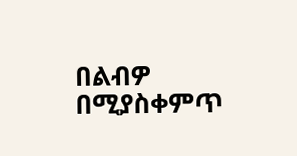በልብዎ በሚያስቀምጥ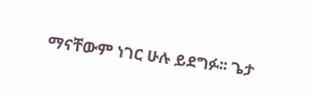ማናቸውም ነገር ሁሉ ይደግፉ፡፡ ጌታ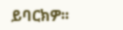ይባርክዎ፡፡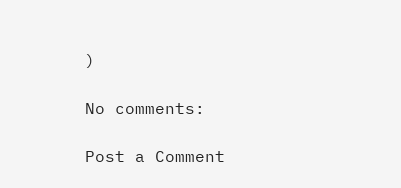)

No comments:

Post a Comment